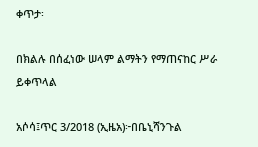ቀጥታ፡

በክልሉ በሰፈነው ሠላም ልማትን የማጠናከር ሥራ ይቀጥላል

አሶሳ፤ጥር 3/2018 (ኢዜአ)፦በቤኒሻንጉል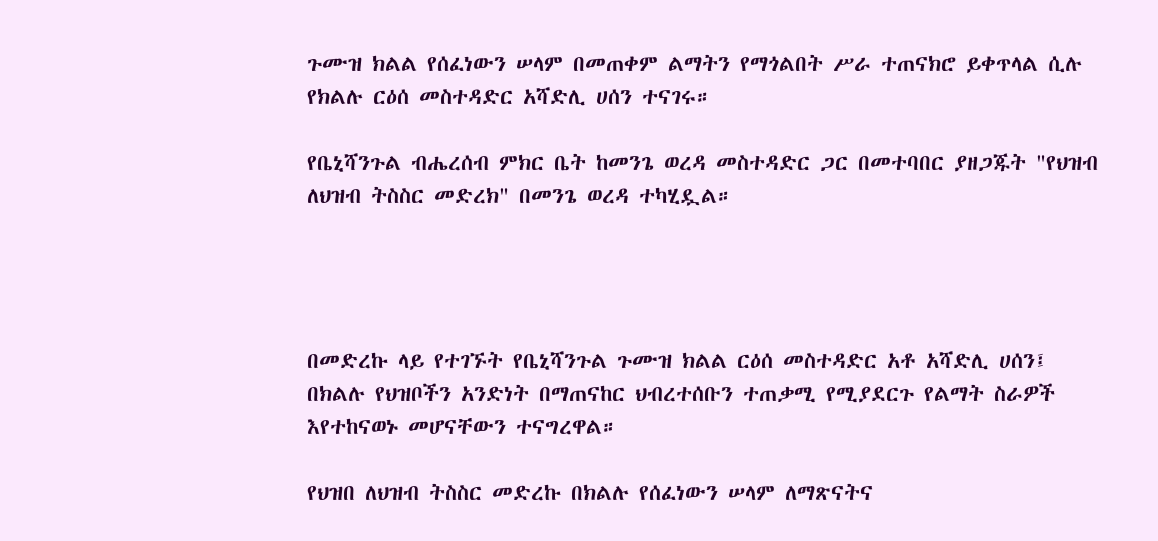ጉሙዝ ክልል የሰፈነውን ሠላም በመጠቀም ልማትን የማጎልበት ሥራ ተጠናክሮ ይቀጥላል ሲሉ የክልሉ ርዕሰ መስተዳድር አሻድሊ ሀሰን ተናገሩ።

የቤኒሻንጉል ብሔረሰብ ምክር ቤት ከመንጌ ወረዳ መስተዳድር ጋር በመተባበር ያዘጋጁት "የህዝብ ለህዝብ ትስስር መድረክ" በመንጌ ወረዳ ተካሂዷል።




በመድረኩ ላይ የተገኙት የቤኒሻንጉል ጉሙዝ ክልል ርዕሰ መስተዳድር አቶ አሻድሊ ሀሰን፤ በክልሉ የህዝቦችን አንድነት በማጠናከር ህብረተሰቡን ተጠቃሚ የሚያደርጉ የልማት ስራዎች እየተከናወኑ መሆናቸውን ተናግረዋል።

የህዝበ ለህዝብ ትስስር መድረኩ በክልሉ የሰፈነውን ሠላም ለማጽናትና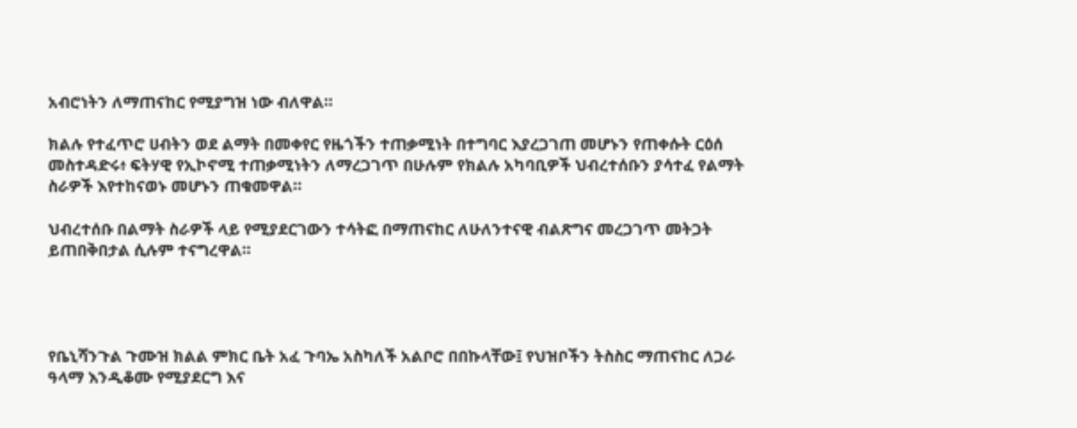አብሮነትን ለማጠናከር የሚያግዝ ነው ብለዋል።

ክልሉ የተፈጥሮ ሀብትን ወደ ልማት በመቀየር የዜጎችን ተጠቃሚነት በተግባር እያረጋገጠ መሆኑን የጠቀሱት ርዕሰ መስተዳድሩ፥ ፍትሃዊ የኢኮኖሚ ተጠቃሚነትን ለማረጋገጥ በሁሉም የክልሉ አካባቢዎች ህብረተሰቡን ያሳተፈ የልማት ስራዎች እየተከናወኑ መሆኑን ጠቁመዋል።

ህብረተሰቡ በልማት ስራዎች ላይ የሚያደርገውን ተሳትፎ በማጠናከር ለሁለንተናዊ ብልጽግና መረጋገጥ መትጋት ይጠበቅበታል ሲሉም ተናግረዋል።




የቤኒሻንጉል ጉሙዝ ክልል ምክር ቤት አፈ ጉባኤ አስካለች አልቦሮ በበኩላቸው፤ የህዝቦችን ትስስር ማጠናከር ለጋራ ዓላማ እንዲቆሙ የሚያደርግ እና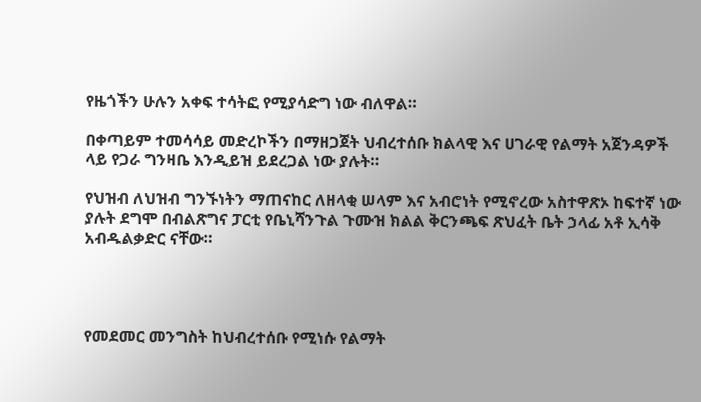የዜጎችን ሁሉን አቀፍ ተሳትፎ የሚያሳድግ ነው ብለዋል።

በቀጣይም ተመሳሳይ መድረኮችን በማዘጋጀት ህብረተሰቡ ክልላዊ እና ሀገራዊ የልማት አጀንዳዎች ላይ የጋራ ግንዛቤ እንዲይዝ ይደረጋል ነው ያሉት።

የህዝብ ለህዝብ ግንኙነትን ማጠናከር ለዘላቂ ሠላም እና አብሮነት የሚኖረው አስተዋጽኦ ከፍተኛ ነው ያሉት ደግሞ በብልጽግና ፓርቲ የቤኒሻንጉል ጉሙዝ ክልል ቅርንጫፍ ጽህፈት ቤት ኃላፊ አቶ ኢሳቅ አብዱልቃድር ናቸው።




የመደመር መንግስት ከህብረተሰቡ የሚነሱ የልማት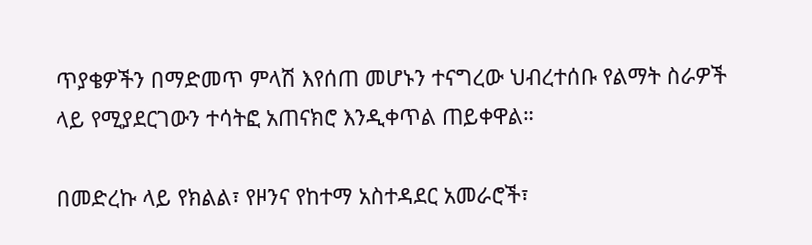ጥያቄዎችን በማድመጥ ምላሽ እየሰጠ መሆኑን ተናግረው ህብረተሰቡ የልማት ስራዎች ላይ የሚያደርገውን ተሳትፎ አጠናክሮ እንዲቀጥል ጠይቀዋል።

በመድረኩ ላይ የክልል፣ የዞንና የከተማ አስተዳደር አመራሮች፣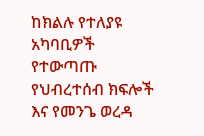ከክልሉ የተለያዩ አካባቢዎች የተውጣጡ የህብረተሰብ ክፍሎች እና የመንጌ ወረዳ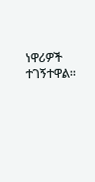ነዋሪዎች ተገኝተዋል።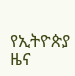የኢትዮጵያ ዜና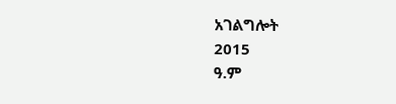አገልግሎት
2015
ዓ.ም